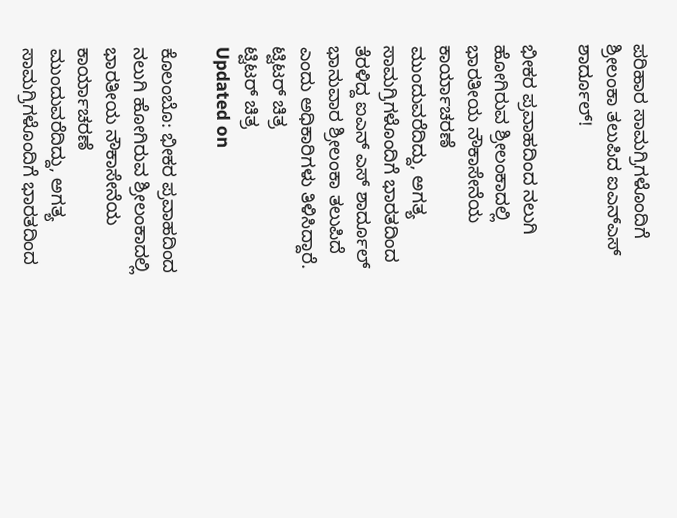ಪರಿಹಾರ ಸಾಮಗ್ರಿಗಳೊಂದಿಗೆ ಶ್ರೀಲಂಕಾ ತಲುಪಿದ ಐಎನ್ಎಸ್ ಶಾರ್ದೂಲ್!

ಭೀಕರ ಪ್ರವಾಹದಿಂದ ನಲುಗಿ ಹೋಗಿರುವ ಶ್ರೀಲಂಕಾದಲ್ಲಿ ಭಾರತೀಯ ನೌಕಾಸೇನೆಯ ಕಾರ್ಯಾಚರಣೆ ಮುಂದುವರೆದಿದ್ದು, ಅಗತ್ಯ ಸಾಮಗ್ರಿಗಳೊಂದಿಗೆ ಭಾರತದಿಂದ ತೆರಳಿದ್ದ ಐಎನ್ ಎಸ್ ಶಾರ್ದೂಲ್ ಭಾನುವಾರ ಶ್ರೀಲಂಕಾ ತಲುಪಿದೆ ಎಂದು ಅಧಿಕಾರಿಗಳು ತಿಳಿಸಿದ್ದಾರೆ.
ಟ್ವಿಟರ್ ಚಿತ್ರ
ಟ್ವಿಟರ್ ಚಿತ್ರ
Updated on

ಕೊಲಂಬೊ: ಭೀಕರ ಪ್ರವಾಹದಿಂದ ನಲುಗಿ ಹೋಗಿರುವ ಶ್ರೀಲಂಕಾದಲ್ಲಿ  ಭಾರತೀಯ ನೌಕಾಸೇನೆಯ ಕಾರ್ಯಾಚರಣೆ ಮುಂದುವರೆದಿದ್ದು, ಅಗತ್ಯ ಸಾಮಗ್ರಿಗಳೊಂದಿಗೆ ಭಾರತದಿಂದ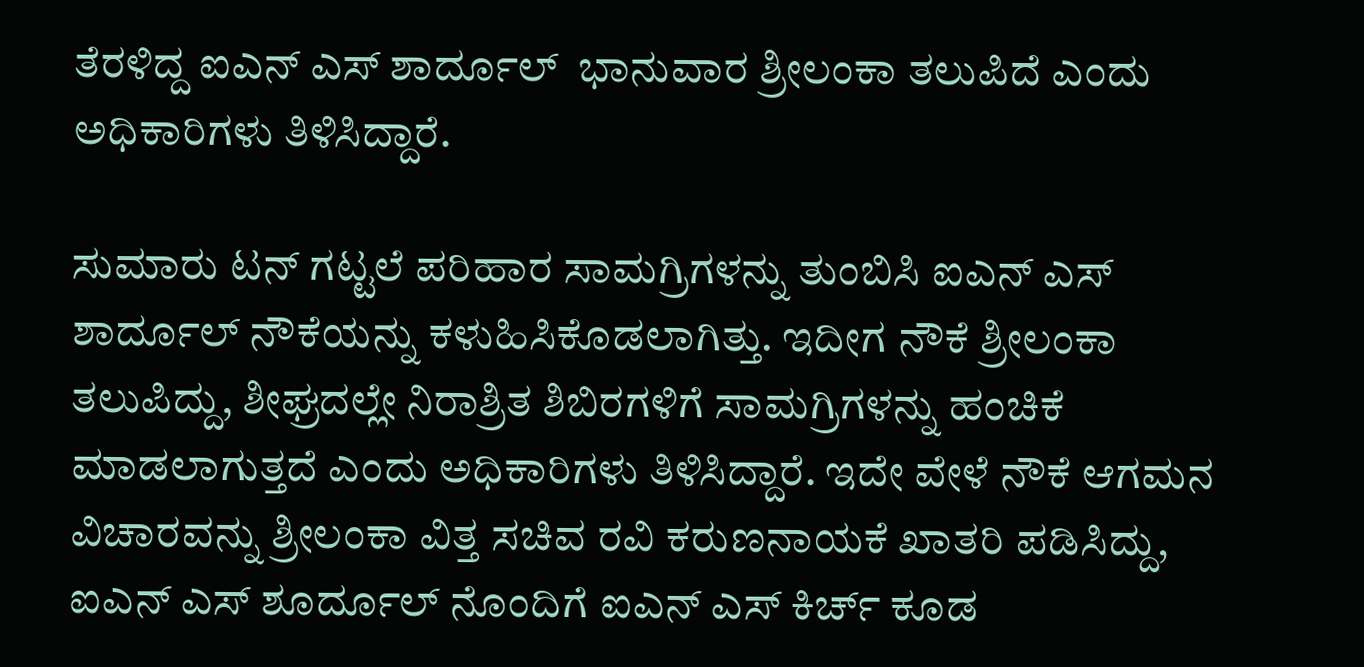ತೆರಳಿದ್ದ ಐಎನ್ ಎಸ್ ಶಾರ್ದೂಲ್  ಭಾನುವಾರ ಶ್ರೀಲಂಕಾ ತಲುಪಿದೆ ಎಂದು ಅಧಿಕಾರಿಗಳು ತಿಳಿಸಿದ್ದಾರೆ.

ಸುಮಾರು ಟನ್ ಗಟ್ಟಲೆ ಪರಿಹಾರ ಸಾಮಗ್ರಿಗಳನ್ನು ತುಂಬಿಸಿ ಐಎನ್ ಎಸ್ ಶಾರ್ದೂಲ್ ನೌಕೆಯನ್ನು ಕಳುಹಿಸಿಕೊಡಲಾಗಿತ್ತು. ಇದೀಗ ನೌಕೆ ಶ್ರೀಲಂಕಾ ತಲುಪಿದ್ದು, ಶೀಘ್ರದಲ್ಲೇ ನಿರಾಶ್ರಿತ ಶಿಬಿರಗಳಿಗೆ ಸಾಮಗ್ರಿಗಳನ್ನು ಹಂಚಿಕೆ  ಮಾಡಲಾಗುತ್ತದೆ ಎಂದು ಅಧಿಕಾರಿಗಳು ತಿಳಿಸಿದ್ದಾರೆ. ಇದೇ ವೇಳೆ ನೌಕೆ ಆಗಮನ ವಿಚಾರವನ್ನು ಶ್ರೀಲಂಕಾ ವಿತ್ತ ಸಚಿವ ರವಿ ಕರುಣನಾಯಕೆ ಖಾತರಿ ಪಡಿಸಿದ್ದು, ಐಎನ್ ಎಸ್ ಶೂರ್ದೂಲ್ ನೊಂದಿಗೆ ಐಎನ್ ಎಸ್ ಕಿರ್ಚ್ ಕೂಡ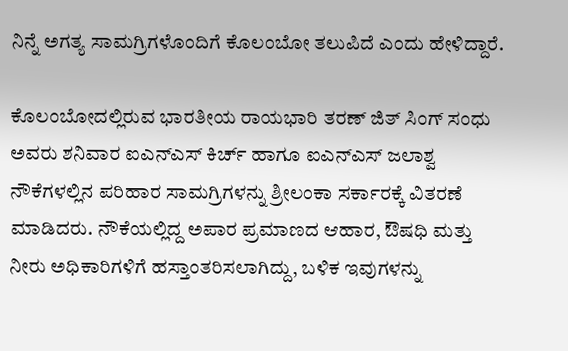ನಿನ್ನೆ ಅಗತ್ಯ ಸಾಮಗ್ರಿಗಳೊಂದಿಗೆ ಕೊಲಂಬೋ ತಲುಪಿದೆ ಎಂದು ಹೇಳಿದ್ದಾರೆ.

ಕೊಲಂಬೋದಲ್ಲಿರುವ ಭಾರತೀಯ ರಾಯಭಾರಿ ತರಣ್ ಜಿತ್ ಸಿಂಗ್ ಸಂಧು ಅವರು ಶನಿವಾರ ಐಎನ್ಎಸ್ ಕಿರ್ಚ್ ಹಾಗೂ ಐಎನ್ಎಸ್ ಜಲಾಶ್ವ ನೌಕೆಗಳಲ್ಲಿನ ಪರಿಹಾರ ಸಾಮಗ್ರಿಗಳನ್ನು ಶ್ರೀಲಂಕಾ ಸರ್ಕಾರಕ್ಕೆ ವಿತರಣೆ  ಮಾಡಿದರು. ನೌಕೆಯಲ್ಲಿದ್ದ ಅಪಾರ ಪ್ರಮಾಣದ ಆಹಾರ, ಔಷಧಿ ಮತ್ತು ನೀರು ಅಧಿಕಾರಿಗಳಿಗೆ ಹಸ್ತಾಂತರಿಸಲಾಗಿದ್ದು, ಬಳಿಕ ಇವುಗಳನ್ನು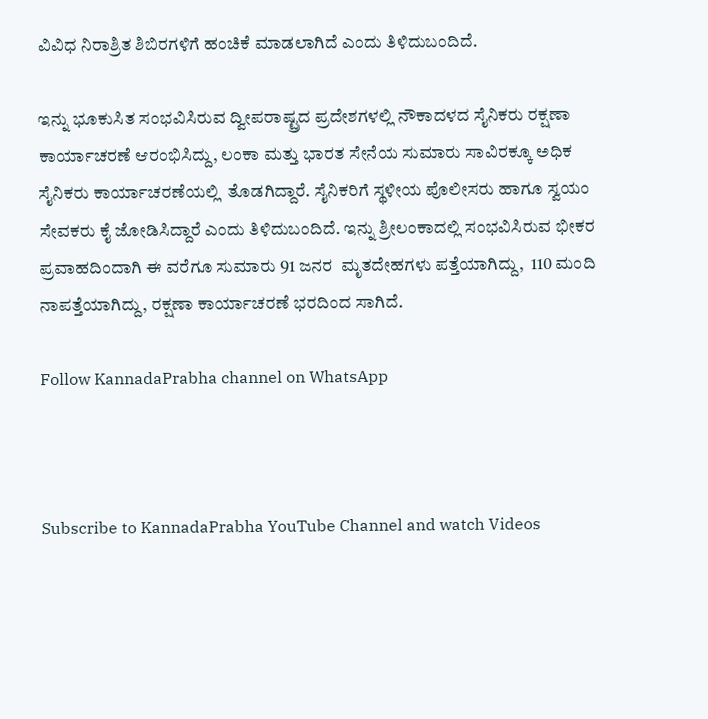ವಿವಿಧ ನಿರಾಶ್ರಿತ ಶಿಬಿರಗಳಿಗೆ ಹಂಚಿಕೆ ಮಾಡಲಾಗಿದೆ ಎಂದು ತಿಳಿದುಬಂದಿದೆ.

ಇನ್ನು ಭೂಕುಸಿತ ಸಂಭವಿಸಿರುವ ದ್ವೀಪರಾಷ್ಟ್ರದ ಪ್ರದೇಶಗಳಲ್ಲಿ ನೌಕಾದಳದ ಸೈನಿಕರು ರಕ್ಷಣಾ ಕಾರ್ಯಾಚರಣೆ ಆರಂಭಿಸಿದ್ದು, ಲಂಕಾ ಮತ್ತು ಭಾರತ ಸೇನೆಯ ಸುಮಾರು ಸಾವಿರಕ್ಕೂ ಅಧಿಕ ಸೈನಿಕರು ಕಾರ್ಯಾಚರಣೆಯಲ್ಲಿ  ತೊಡಗಿದ್ದಾರೆ. ಸೈನಿಕರಿಗೆ ಸ್ಥಳೀಯ ಪೊಲೀಸರು ಹಾಗೂ ಸ್ವಯಂ ಸೇವಕರು ಕೈ ಜೋಡಿಸಿದ್ದಾರೆ ಎಂದು ತಿಳಿದುಬಂದಿದೆ. ಇನ್ನು ಶ್ರೀಲಂಕಾದಲ್ಲಿ ಸಂಭವಿಸಿರುವ ಭೀಕರ ಪ್ರವಾಹದಿಂದಾಗಿ ಈ ವರೆಗೂ ಸುಮಾರು 91 ಜನರ  ಮೃತದೇಹಗಳು ಪತ್ತೆಯಾಗಿದ್ದು,  110 ಮಂದಿ ನಾಪತ್ತೆಯಾಗಿದ್ದು, ರಕ್ಷಣಾ ಕಾರ್ಯಾಚರಣೆ ಭರದಿಂದ ಸಾಗಿದೆ.

Follow KannadaPrabha channel on WhatsApp



Subscribe to KannadaPrabha YouTube Channel and watch Videos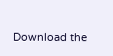Download the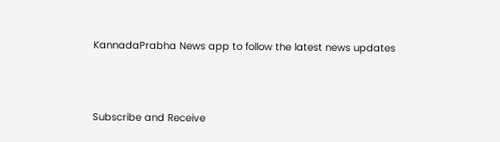KannadaPrabha News app to follow the latest news updates



Subscribe and Receive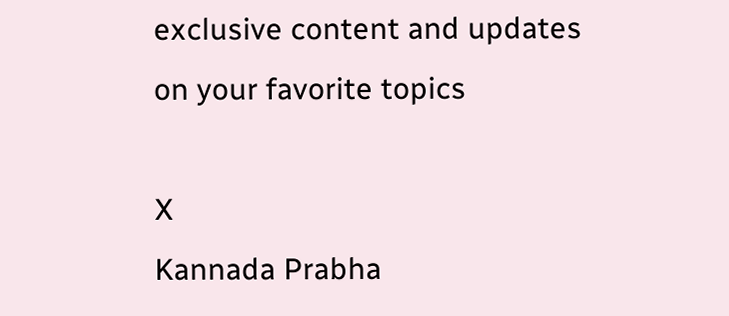exclusive content and updates on your favorite topics

X
Kannada Prabha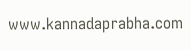www.kannadaprabha.com